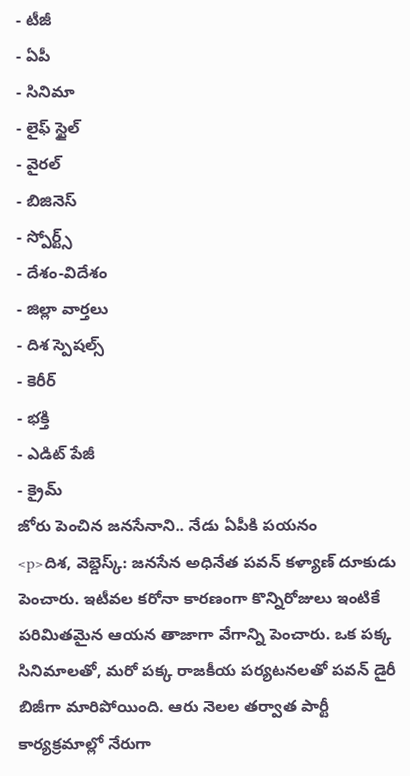- టీజీ
- ఏపీ
- సినిమా
- లైఫ్ స్టైల్
- వైరల్
- బిజినెస్
- స్పోర్ట్స్
- దేశం-విదేశం
- జిల్లా వార్తలు
- దిశ స్పెషల్స్
- కెరీర్
- భక్తి
- ఎడిట్ పేజీ
- క్రైమ్
జోరు పెంచిన జనసేనాని.. నేడు ఏపీకి పయనం
<p>దిశ, వెబ్డెస్క్: జనసేన అధినేత పవన్ కళ్యాణ్ దూకుడు పెంచారు. ఇటీవల కరోనా కారణంగా కొన్నిరోజులు ఇంటికే పరిమితమైన ఆయన తాజాగా వేగాన్ని పెంచారు. ఒక పక్క సినిమాలతో, మరో పక్క రాజకీయ పర్యటనలతో పవన్ డైరీ బిజీగా మారిపోయింది. ఆరు నెలల తర్వాత పార్టీ కార్యక్రమాల్లో నేరుగా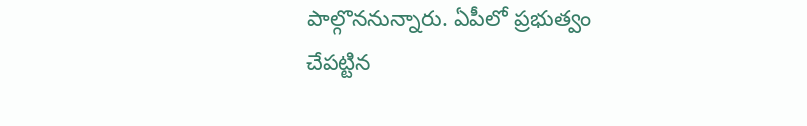పాల్గొననున్నారు. ఏపీలో ప్రభుత్వం చేపట్టిన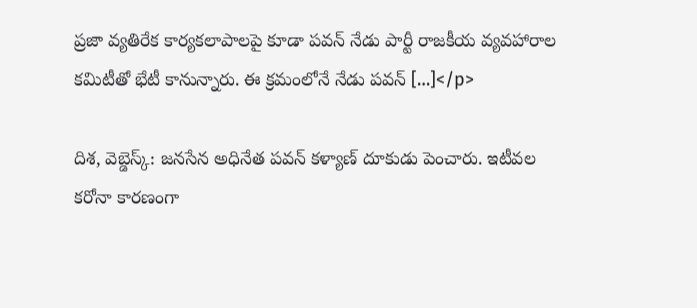ప్రజా వ్యతిరేక కార్యకలాపాలపై కూడా పవన్ నేడు పార్టీ రాజకీయ వ్యవహారాల కమిటీతో భేటీ కానున్నారు. ఈ క్రమంలోనే నేడు పవన్ […]</p>

దిశ, వెబ్డెస్క్: జనసేన అధినేత పవన్ కళ్యాణ్ దూకుడు పెంచారు. ఇటీవల కరోనా కారణంగా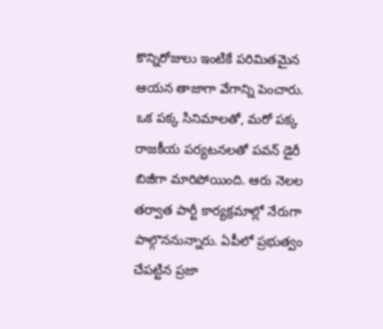కొన్నిరోజులు ఇంటికే పరిమితమైన ఆయన తాజాగా వేగాన్ని పెంచారు. ఒక పక్క సినిమాలతో, మరో పక్క రాజకీయ పర్యటనలతో పవన్ డైరీ బిజీగా మారిపోయింది. ఆరు నెలల తర్వాత పార్టీ కార్యక్రమాల్లో నేరుగా పాల్గొననున్నారు. ఏపీలో ప్రభుత్వం చేపట్టిన ప్రజా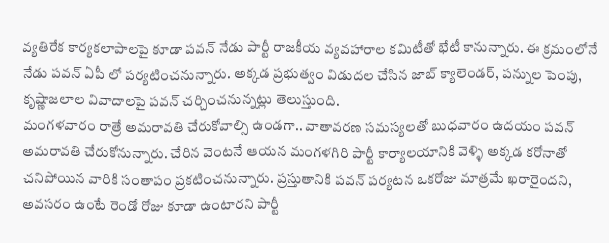వ్యతిరేక కార్యకలాపాలపై కూడా పవన్ నేడు పార్టీ రాజకీయ వ్యవహారాల కమిటీతో భేటీ కానున్నారు. ఈ క్రమంలోనే నేడు పవన్ ఏపీ లో పర్యటించనున్నారు. అక్కడ ప్రభుత్వం విడుదల చేసిన జాబ్ క్యాలెండర్, పన్నుల పెంపు, కృష్ణాజలాల వివాదాలపై పవన్ చర్చించనున్నట్లు తెలుస్తుంది.
మంగళవారం రాత్రే అమరావతి చేరుకోవాల్సి ఉండగా.. వాతావరణ సమస్యలతో బుధవారం ఉదయం పవన్ అమరావతి చేరుకోనున్నారు. చేరిన వెంటనే ఆయన మంగళగిరి పార్టీ కార్యాలయానికి వెళ్ళి అక్కడ కరోనాతో చనిపోయిన వారికి సంతాపం ప్రకటించనున్నారు. ప్రస్తుతానికి పవన్ పర్యటన ఒకరోజు మాత్రమే ఖరారైందని, అవసరం ఉంటే రెండో రోజు కూడా ఉంటారని పార్టీ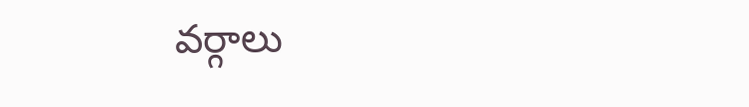వర్గాలు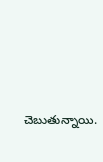చెబుతున్నాయి.